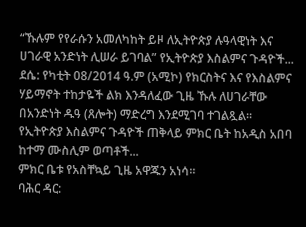“ኹሉም የየራሱን አመለካከት ይዞ ለኢትዮጵያ ሉዓላዊነት እና ሀገራዊ አንድነት ሊሠራ ይገባል” የኢትዮጵያ እስልምና ጉዳዮች...
ደሴ: የካቲት 08/2014 ዓ.ም (አሚኮ) የክርስትና እና የእስልምና ሃይማኖት ተከታዬች ልክ እንዳለፈው ጊዜ ኹሉ ለሀገራቸው በአንድነት ዱዓ (ጸሎት) ማድረግ እንደሚገባ ተገልጿል።
የኢትዮጵያ እስልምና ጉዳዮች ጠቅላይ ምክር ቤት ከአዲስ አበባ ከተማ ሙስሊም ወጣቶች...
ምክር ቤቱ የአስቸኳይ ጊዜ አዋጁን አነሳ።
ባሕር ዳር: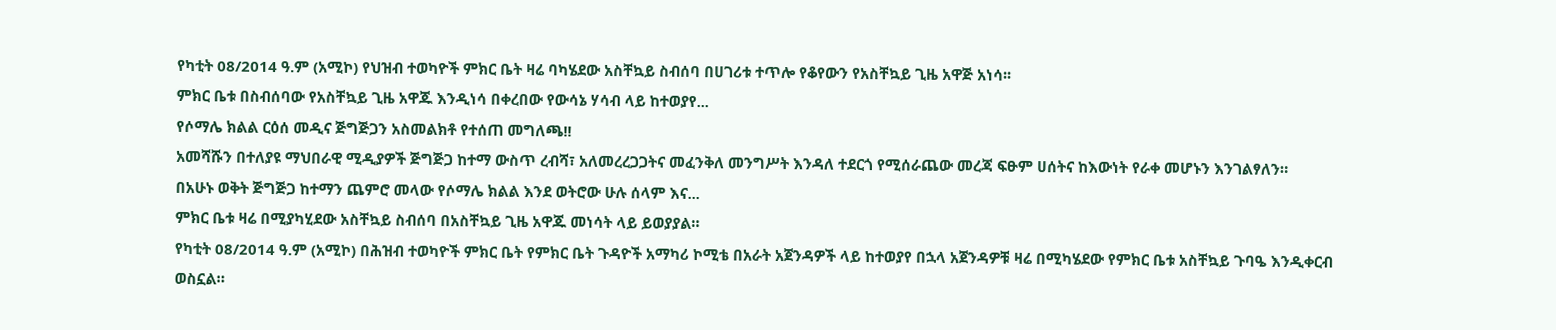የካቲት 08/2014 ዓ.ም (አሚኮ) የህዝብ ተወካዮች ምክር ቤት ዛሬ ባካሄደው አስቸኳይ ስብሰባ በሀገሪቱ ተጥሎ የቆየውን የአስቸኳይ ጊዜ አዋጅ አነሳ፡፡
ምክር ቤቱ በስብሰባው የአስቸኳይ ጊዜ አዋጁ እንዲነሳ በቀረበው የውሳኔ ሃሳብ ላይ ከተወያየ...
የሶማሌ ክልል ርዕሰ መዲና ጅግጅጋን አስመልክቶ የተሰጠ መግለጫ!!
አመሻሹን በተለያዩ ማህበራዊ ሚዲያዎች ጅግጅጋ ከተማ ውስጥ ረብሻ፣ አለመረረጋጋትና መፈንቅለ መንግሥት እንዳለ ተደርጎ የሚሰራጨው መረጃ ፍፁም ሀሰትና ከእውነት የራቀ መሆኑን እንገልፃለን።
በአሁኑ ወቅት ጅግጅጋ ከተማን ጨምሮ መላው የሶማሌ ክልል እንደ ወትሮው ሁሉ ሰላም እና...
ምክር ቤቱ ዛሬ በሚያካሂደው አስቸኳይ ስብሰባ በአስቸኳይ ጊዜ አዋጁ መነሳት ላይ ይወያያል።
የካቲት 08/2014 ዓ.ም (አሚኮ) በሕዝብ ተወካዮች ምክር ቤት የምክር ቤት ጉዳዮች አማካሪ ኮሚቴ በአራት አጀንዳዎች ላይ ከተወያየ በኋላ አጀንዳዎቹ ዛሬ በሚካሄደው የምክር ቤቱ አስቸኳይ ጉባዔ እንዲቀርብ ወስኗል።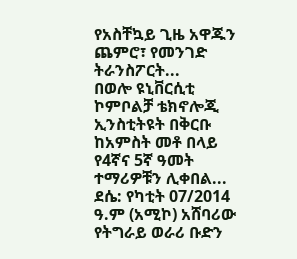የአስቸኳይ ጊዜ አዋጁን ጨምሮ፣ የመንገድ ትራንስፖርት...
በወሎ ዩኒቨርሲቲ ኮምቦልቻ ቴክኖሎጂ ኢንስቲትዩት በቅርቡ ከአምስት መቶ በላይ የ4ኛና 5ኛ ዓመት ተማሪዎቹን ሊቀበል...
ደሴ: የካቲት 07/2014 ዓ.ም (አሚኮ) አሸባሪው የትግራይ ወራሪ ቡድን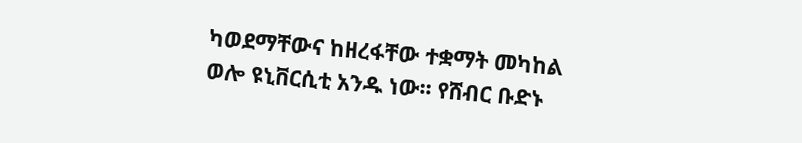ካወደማቸውና ከዘረፋቸው ተቋማት መካከል ወሎ ዩኒቨርሲቲ አንዱ ነው፡፡ የሸብር ቡድኑ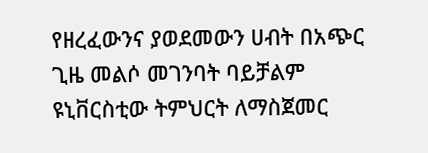የዘረፈውንና ያወደመውን ሀብት በአጭር ጊዜ መልሶ መገንባት ባይቻልም ዩኒቨርስቲው ትምህርት ለማስጀመር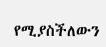የሚያስችለውን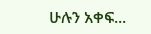ሁሉን አቀፍ...